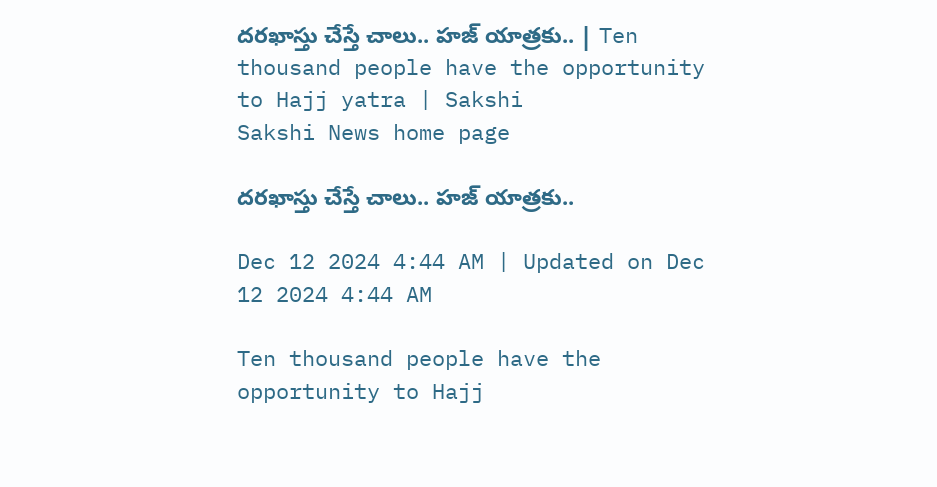దరఖాస్తు చేస్తే చాలు.. హజ్‌ యాత్రకు.. | Ten thousand people have the opportunity to Hajj yatra | Sakshi
Sakshi News home page

దరఖాస్తు చేస్తే చాలు.. హజ్‌ యాత్రకు..

Dec 12 2024 4:44 AM | Updated on Dec 12 2024 4:44 AM

Ten thousand people have the opportunity to Hajj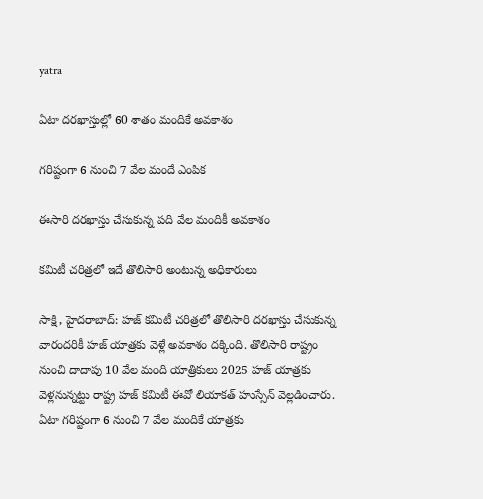yatra

ఏటా దరఖాస్తుల్లో 60 శాతం మందికే అవకాశం

గరిష్టంగా 6 నుంచి 7 వేల మందే ఎంపిక

ఈసారి దరఖాస్తు చేసుకున్న పది వేల మందికీ అవకాశం

కమిటీ చరిత్రలో ఇదే తొలిసారి అంటున్న అధికారులు

సాక్షి, హైదరాబాద్‌: హజ్‌ కమిటీ చరిత్రలో తొలిసారి దరఖాస్తు చేసుకున్న వారందరికీ హజ్‌ యాత్రకు వెళ్లే అవకాశం దక్కింది. తొలిసారి రాష్ట్రం నుంచి దాదాపు 10 వేల మంది యాత్రికులు 2025 హజ్‌ యాత్రకు వెళ్లనున్నట్టు రాష్ట్ర హజ్‌ కమిటీ ఈవో లియాకత్‌ హుస్సేన్‌ వెల్లడించారు. ఏటా గరిష్టంగా 6 నుంచి 7 వేల మందికే యాత్రకు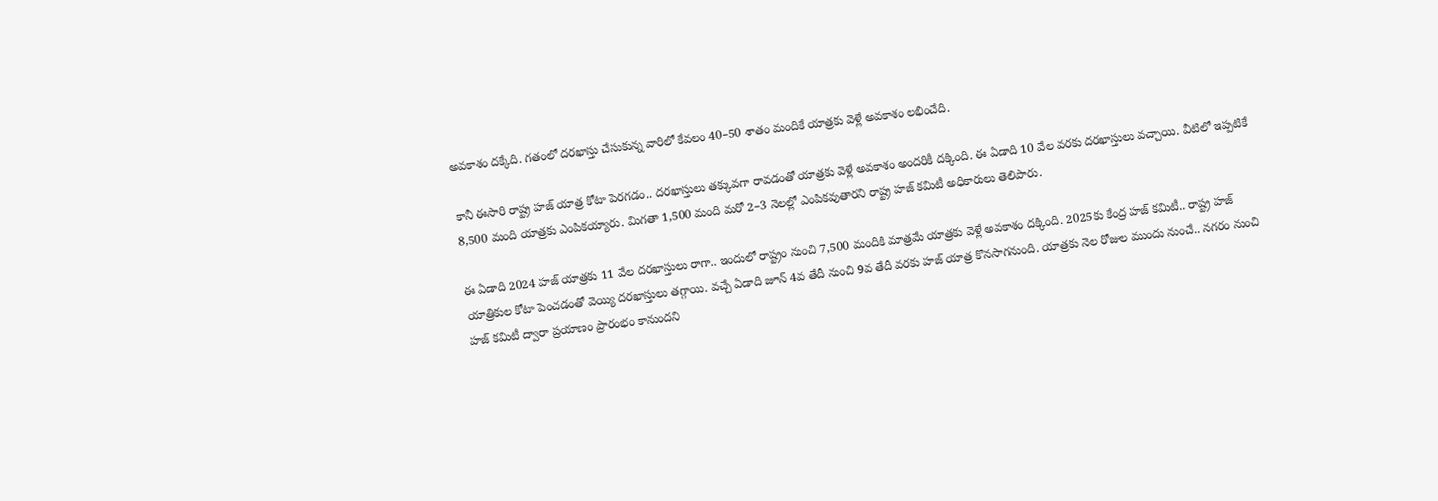అవకాశం దక్కేది. గతంలో దరఖాస్తు చేసుకున్న వారిలో కేవలం 40–50 శాతం మందికే యాత్రకు వెళ్లే అవకాశం లభించేది.

కానీ ఈసారి రాష్ట్ర హజ్‌ యాత్ర కోటా పెరగడం.. దరఖాస్తులు తక్కువగా రావడంతో యాత్రకు వెళ్లే అవకాశం అందరికీ దక్కింది. ఈ ఏడాది 10 వేల వరకు దరఖాస్తులు వచ్చాయి. వీటిలో ఇప్పటికే 8,500 మంది యాత్రకు ఎంపికయ్యారు. మిగతా 1,500 మంది మరో 2–3 నెలల్లో ఎంపికవుతారని రాష్ట్ర హజ్‌ కమిటీ అధికారులు తెలిపారు.

ఈ ఏడాది 2024 హజ్‌ యాత్రకు 11 వేల దరఖాస్తులు రాగా.. ఇందులో రాష్ట్రం నుంచి 7,500 మందికి మాత్రమే యాత్రకు వెళ్లే అవకాశం దక్కింది. 2025కు కేంద్ర హజ్‌ కమిటీ.. రాష్ట్ర హజ్‌ యాత్రికుల కోటా పెంచడంతో వెయ్యి దరఖాస్తులు తగ్గాయి. వచ్చే ఏడాది జూన్‌ 4వ తేదీ నుంచి 9వ తేదీ వరకు హజ్‌ యాత్ర కొనసాగనుంది. యాత్రకు నెల రోజుల ముందు నుంచే.. నగరం నుంచి హజ్‌ కమిటీ ద్వారా ప్రయాణం ప్రారంభం కానుందని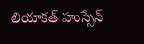లియాకత్‌ హుస్సేన్‌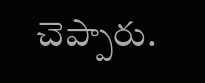చెప్పారు.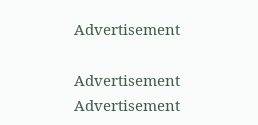Advertisement

Advertisement
Advertisement